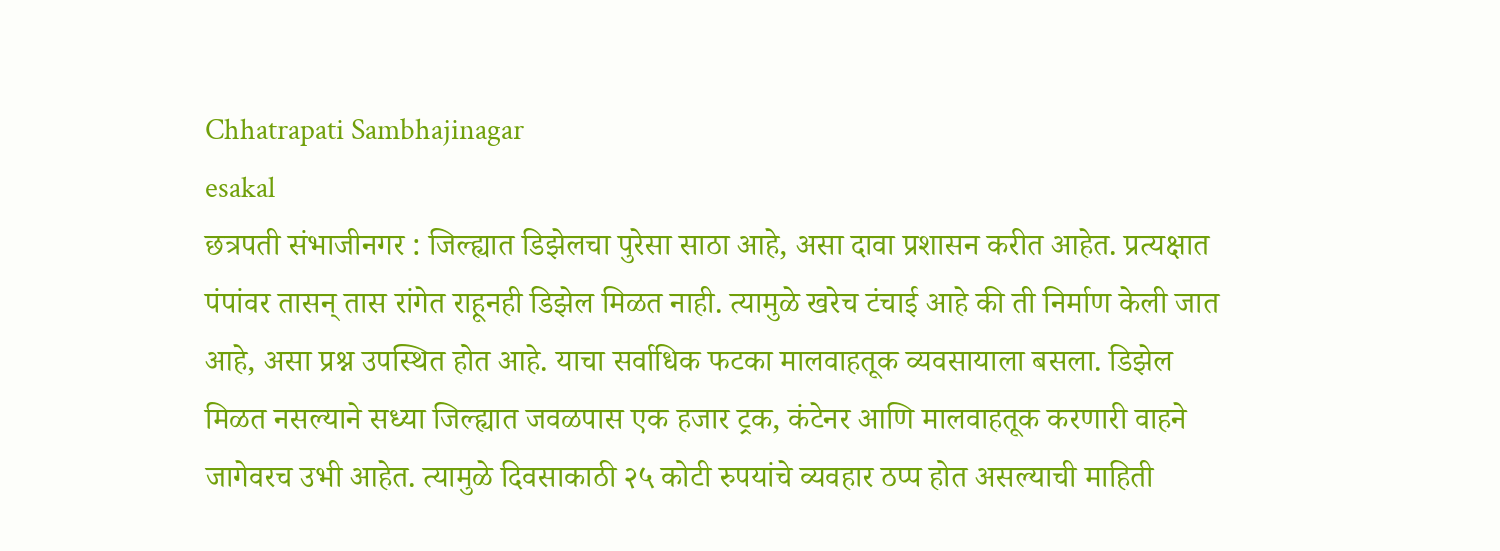Chhatrapati Sambhajinagar
esakal
छत्रपती संभाजीनगर : जिल्ह्यात डिझेलचा पुरेसा साठा आहे, असा दावा प्रशासन करीत आहेत. प्रत्यक्षात पंपांवर तासन् तास रांगेत राहूनही डिझेल मिळत नाही. त्यामुळे खरेच टंचाई आहे की ती निर्माण केली जात आहे, असा प्रश्न उपस्थित होत आहे. याचा सर्वाधिक फटका मालवाहतूक व्यवसायाला बसला. डिझेल मिळत नसल्याने सध्या जिल्ह्यात जवळपास एक हजार ट्रक, कंटेनर आणि मालवाहतूक करणारी वाहने जागेवरच उभी आहेत. त्यामुळे दिवसाकाठी २५ कोटी रुपयांचे व्यवहार ठप्प होत असल्याची माहिती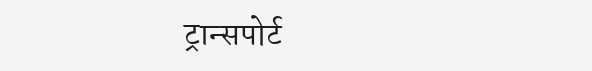ट्रान्सपोर्ट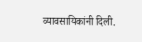व्यावसायिकांनी दिली.